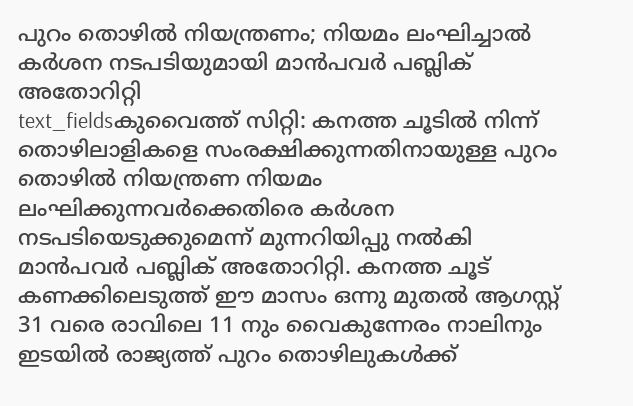പുറം തൊഴിൽ നിയന്ത്രണം; നിയമം ലംഘിച്ചാൽ കർശന നടപടിയുമായി മാൻപവർ പബ്ലിക് അതോറിറ്റി
text_fieldsകുവൈത്ത് സിറ്റി: കനത്ത ചൂടിൽ നിന്ന് തൊഴിലാളികളെ സംരക്ഷിക്കുന്നതിനായുള്ള പുറം തൊഴിൽ നിയന്ത്രണ നിയമം ലംഘിക്കുന്നവർക്കെതിരെ കർശന നടപടിയെടുക്കുമെന്ന് മുന്നറിയിപ്പു നൽകി മാൻപവർ പബ്ലിക് അതോറിറ്റി. കനത്ത ചൂട് കണക്കിലെടുത്ത് ഈ മാസം ഒന്നു മുതൽ ആഗസ്റ്റ് 31 വരെ രാവിലെ 11 നും വൈകുന്നേരം നാലിനും ഇടയിൽ രാജ്യത്ത് പുറം തൊഴിലുകൾക്ക്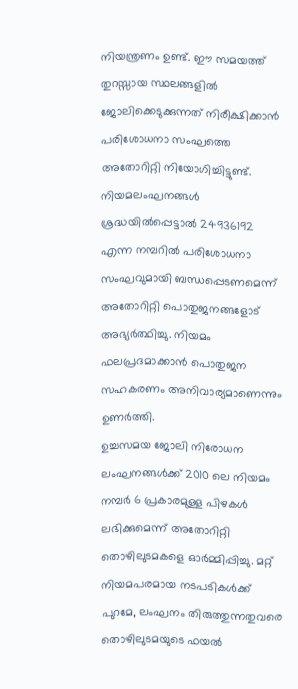നിയന്ത്രണം ഉണ്ട്. ഈ സമയത്ത് തുറസ്സായ സ്ഥലങ്ങളിൽ ജോലിക്കെടുക്കുന്നത് നിരീക്ഷിക്കാൻ പരിശോധനാ സംഘത്തെ അതോറിറ്റി നിയോഗിച്ചിട്ടുണ്ട്. നിയമലംഘനങ്ങൾ ശ്രദ്ധയിൽപ്പെട്ടാൽ 24936192 എന്ന നമ്പറിൽ പരിശോധനാ സംഘവുമായി ബന്ധപ്പെടണമെന്ന് അതോറിറ്റി പൊതുജനങ്ങളോട് അഭ്യർത്ഥിച്ചു. നിയമം ഫലപ്രദമാക്കാൻ പൊതുജന സഹകരണം അനിവാര്യമാണെന്നും ഉണർത്തി.
ഉച്ചസമയ ജോലി നിരോധന ലംഘനങ്ങൾക്ക് 2010 ലെ നിയമം നമ്പർ 6 പ്രകാരമുള്ള പിഴകൾ ലഭിക്കുമെന്ന് അതോറിറ്റി തൊഴിലുടമകളെ ഓർമ്മിപ്പിച്ചു. മറ്റ് നിയമപരമായ നടപടികൾക്ക് പുറമേ, ലംഘനം തിരുത്തുന്നതുവരെ തൊഴിലുടമയുടെ ഫയൽ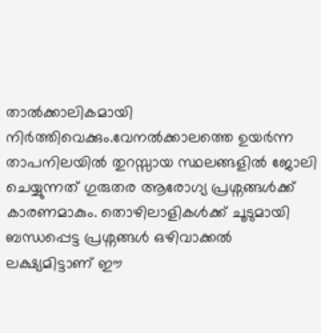താൽക്കാലികമായി നിർത്തിവെക്കും.വേനൽക്കാലത്തെ ഉയർന്ന താപനിലയിൽ തുറസ്സായ സ്ഥലങ്ങളിൽ ജോലി ചെയ്യുന്നത് ഗുരുതര ആരോഗ്യ പ്രശ്നങ്ങൾക്ക് കാരണമാകും. തൊഴിലാളികൾക്ക് ചൂടുമായി ബന്ധപ്പെട്ട പ്രശ്നങ്ങൾ ഒഴിവാക്കൽ ലക്ഷ്യമിട്ടാണ് ഈ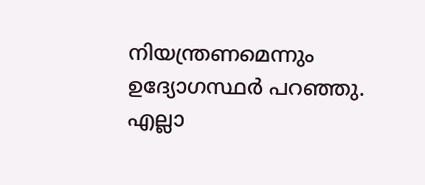നിയന്ത്രണമെന്നും ഉദ്യോഗസ്ഥർ പറഞ്ഞു.
എല്ലാ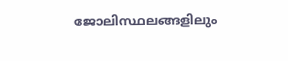ജോലിസ്ഥലങ്ങളിലും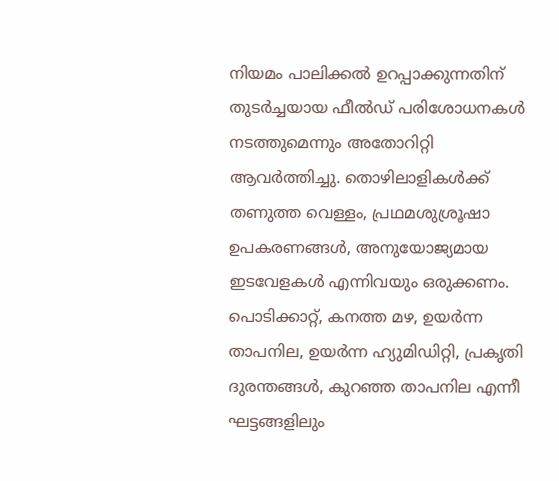നിയമം പാലിക്കൽ ഉറപ്പാക്കുന്നതിന് തുടർച്ചയായ ഫീൽഡ് പരിശോധനകൾ നടത്തുമെന്നും അതോറിറ്റി ആവർത്തിച്ചു. തൊഴിലാളികൾക്ക് തണുത്ത വെള്ളം, പ്രഥമശുശ്രൂഷാ ഉപകരണങ്ങൾ, അനുയോജ്യമായ ഇടവേളകൾ എന്നിവയും ഒരുക്കണം. പൊടിക്കാറ്റ്, കനത്ത മഴ, ഉയർന്ന താപനില, ഉയർന്ന ഹ്യുമിഡിറ്റി, പ്രകൃതി ദുരന്തങ്ങൾ, കുറഞ്ഞ താപനില എന്നീ ഘട്ടങ്ങളിലും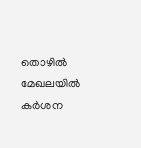തൊഴിൽ മേഖലയിൽ കർശന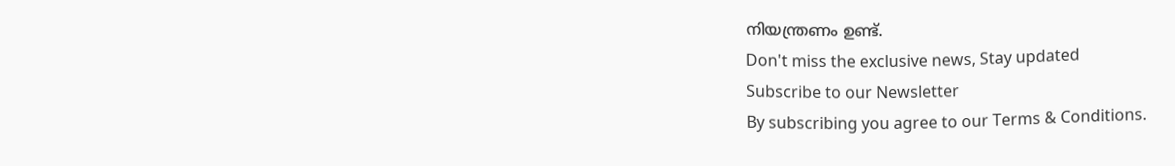നിയന്ത്രണം ഉണ്ട്.
Don't miss the exclusive news, Stay updated
Subscribe to our Newsletter
By subscribing you agree to our Terms & Conditions.